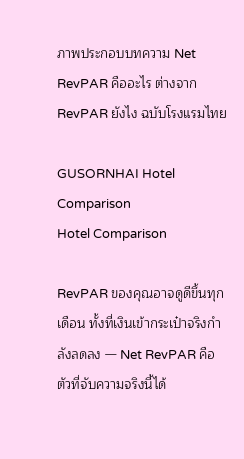ภาพประกอบบทความ Net RevPAR คืออะไร ต่างจาก RevPAR ยังไง ฉบับโรงแรมไทย

GUSORNHAI Hotel Comparison
Hotel Comparison

RevPAR ของคุณอาจดูดีขึ้นทุกเดือน ทั้งที่เงินเข้ากระเป๋าจริงกำลังลดลง — Net RevPAR คือตัวที่จับความจริงนี้ได้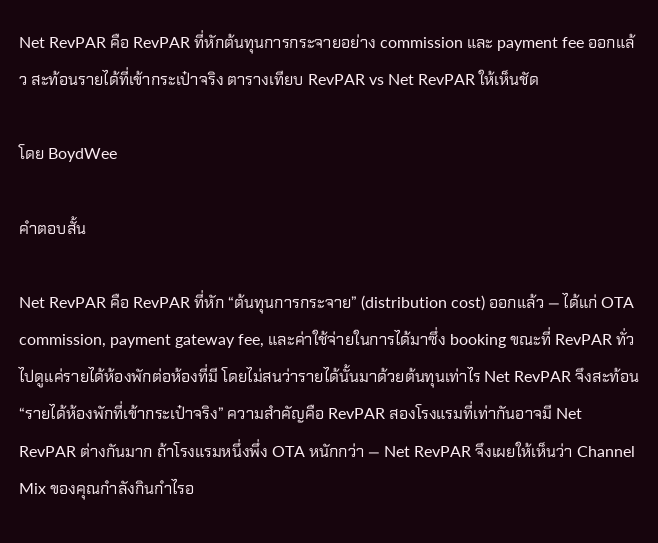Net RevPAR คือ RevPAR ที่หักต้นทุนการกระจายอย่าง commission และ payment fee ออกแล้ว สะท้อนรายได้ที่เข้ากระเป๋าจริง ตารางเทียบ RevPAR vs Net RevPAR ให้เห็นชัด

โดย BoydWee

คำตอบสั้น

Net RevPAR คือ RevPAR ที่หัก “ต้นทุนการกระจาย” (distribution cost) ออกแล้ว — ได้แก่ OTA commission, payment gateway fee, และค่าใช้จ่ายในการได้มาซึ่ง booking ขณะที่ RevPAR ทั่วไปดูแค่รายได้ห้องพักต่อห้องที่มี โดยไม่สนว่ารายได้นั้นมาด้วยต้นทุนเท่าไร Net RevPAR จึงสะท้อน “รายได้ห้องพักที่เข้ากระเป๋าจริง” ความสำคัญคือ RevPAR สองโรงแรมที่เท่ากันอาจมี Net RevPAR ต่างกันมาก ถ้าโรงแรมหนึ่งพึ่ง OTA หนักกว่า — Net RevPAR จึงเผยให้เห็นว่า Channel Mix ของคุณกำลังกินกำไรอ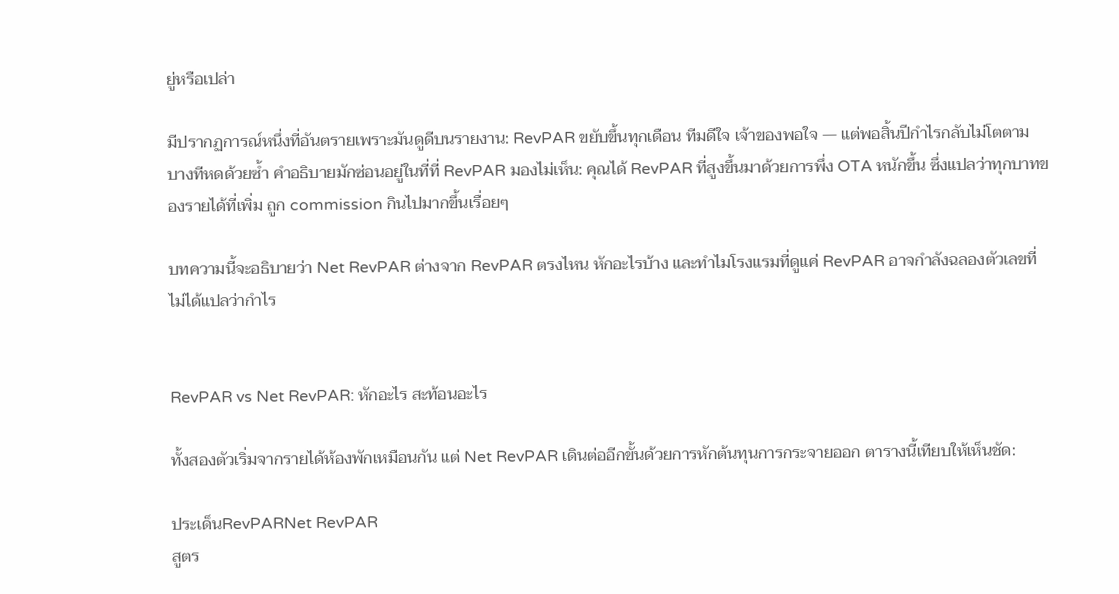ยู่หรือเปล่า

มีปรากฏการณ์หนึ่งที่อันตรายเพราะมันดูดีบนรายงาน: RevPAR ขยับขึ้นทุกเดือน ทีมดีใจ เจ้าของพอใจ — แต่พอสิ้นปีกำไรกลับไม่โตตาม บางทีหดด้วยซ้ำ คำอธิบายมักซ่อนอยู่ในที่ที่ RevPAR มองไม่เห็น: คุณได้ RevPAR ที่สูงขึ้นมาด้วยการพึ่ง OTA หนักขึ้น ซึ่งแปลว่าทุกบาทของรายได้ที่เพิ่ม ถูก commission กินไปมากขึ้นเรื่อยๆ

บทความนี้จะอธิบายว่า Net RevPAR ต่างจาก RevPAR ตรงไหน หักอะไรบ้าง และทำไมโรงแรมที่ดูแค่ RevPAR อาจกำลังฉลองตัวเลขที่ไม่ได้แปลว่ากำไร


RevPAR vs Net RevPAR: หักอะไร สะท้อนอะไร

ทั้งสองตัวเริ่มจากรายได้ห้องพักเหมือนกัน แต่ Net RevPAR เดินต่ออีกขั้นด้วยการหักต้นทุนการกระจายออก ตารางนี้เทียบให้เห็นชัด:

ประเด็นRevPARNet RevPAR
สูตร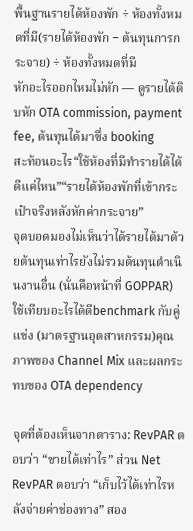พื้นฐานรายได้ห้องพัก ÷ ห้องทั้งหมดที่มี(รายได้ห้องพัก − ต้นทุนการกระจาย) ÷ ห้องทั้งหมดที่มี
หักอะไรออกไหมไม่หัก — ดูรายได้ดิบหัก OTA commission, payment fee, ต้นทุนได้มาซึ่ง booking
สะท้อนอะไร“ใช้ห้องที่มีทำรายได้ได้ดีแค่ไหน”“รายได้ห้องพักที่เข้ากระเป๋าจริงหลังหักค่ากระจาย”
จุดบอดมองไม่เห็นว่าได้รายได้มาด้วยต้นทุนเท่าไรยังไม่รวมต้นทุนดำเนินงานอื่น (นั่นคือหน้าที่ GOPPAR)
ใช้เทียบอะไรได้ดีbenchmark กับคู่แข่ง (มาตรฐานอุตสาหกรรม)คุณภาพของ Channel Mix และผลกระทบของ OTA dependency

จุดที่ต้องเห็นจากตาราง: RevPAR ตอบว่า “ขายได้เท่าไร” ส่วน Net RevPAR ตอบว่า “เก็บไว้ได้เท่าไรหลังจ่ายค่าช่องทาง” สอง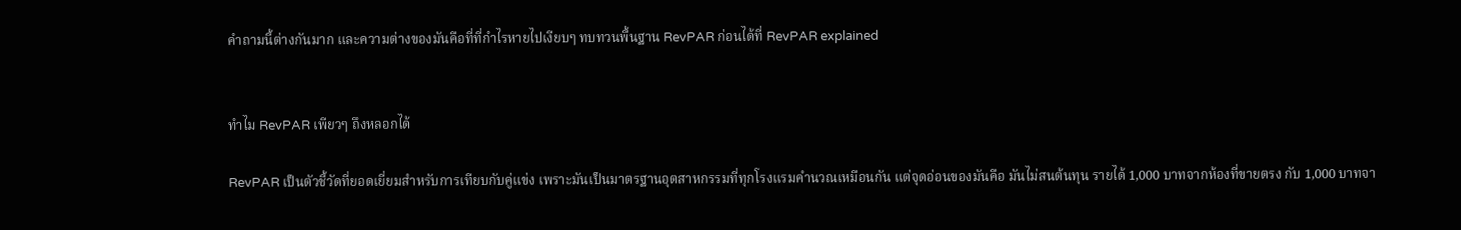คำถามนี้ต่างกันมาก และความต่างของมันคือที่ที่กำไรหายไปเงียบๆ ทบทวนพื้นฐาน RevPAR ก่อนได้ที่ RevPAR explained


ทำไม RevPAR เพียวๆ ถึงหลอกได้

RevPAR เป็นตัวชี้วัดที่ยอดเยี่ยมสำหรับการเทียบกับคู่แข่ง เพราะมันเป็นมาตรฐานอุตสาหกรรมที่ทุกโรงแรมคำนวณเหมือนกัน แต่จุดอ่อนของมันคือ มันไม่สนต้นทุน รายได้ 1,000 บาทจากห้องที่ขายตรง กับ 1,000 บาทจา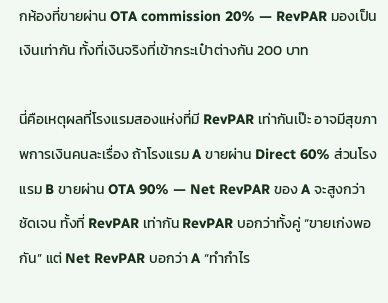กห้องที่ขายผ่าน OTA commission 20% — RevPAR มองเป็นเงินเท่ากัน ทั้งที่เงินจริงที่เข้ากระเป๋าต่างกัน 200 บาท

นี่คือเหตุผลที่โรงแรมสองแห่งที่มี RevPAR เท่ากันเป๊ะ อาจมีสุขภาพการเงินคนละเรื่อง ถ้าโรงแรม A ขายผ่าน Direct 60% ส่วนโรงแรม B ขายผ่าน OTA 90% — Net RevPAR ของ A จะสูงกว่าชัดเจน ทั้งที่ RevPAR เท่ากัน RevPAR บอกว่าทั้งคู่ “ขายเก่งพอกัน” แต่ Net RevPAR บอกว่า A “ทำกำไร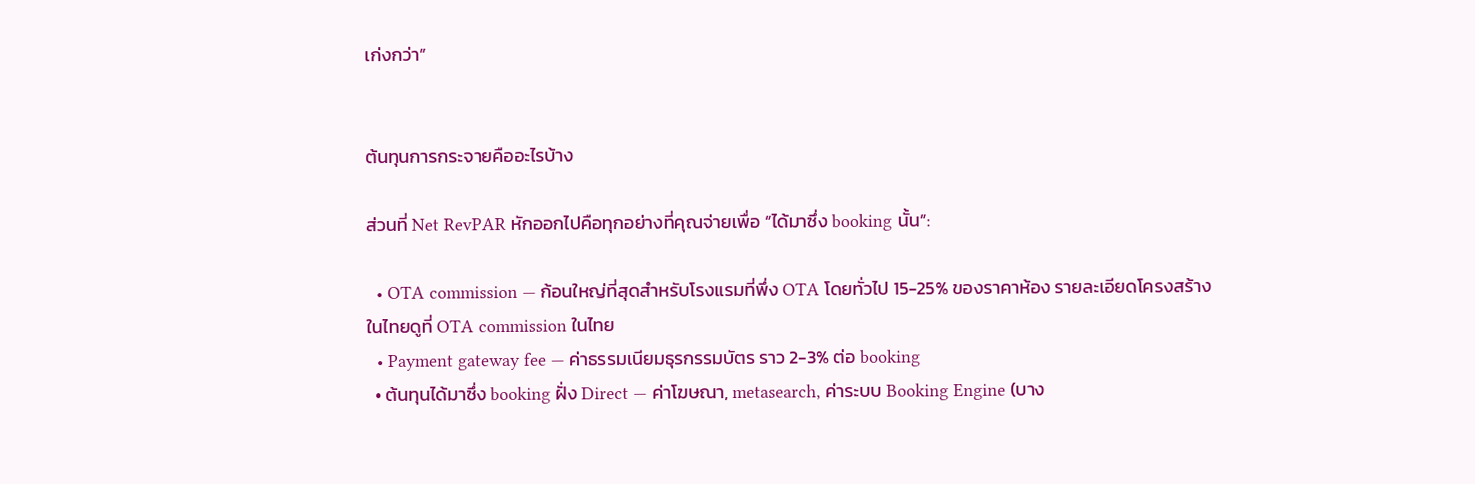เก่งกว่า”


ต้นทุนการกระจายคืออะไรบ้าง

ส่วนที่ Net RevPAR หักออกไปคือทุกอย่างที่คุณจ่ายเพื่อ “ได้มาซึ่ง booking นั้น”:

  • OTA commission — ก้อนใหญ่ที่สุดสำหรับโรงแรมที่พึ่ง OTA โดยทั่วไป 15-25% ของราคาห้อง รายละเอียดโครงสร้างในไทยดูที่ OTA commission ในไทย
  • Payment gateway fee — ค่าธรรมเนียมธุรกรรมบัตร ราว 2-3% ต่อ booking
  • ต้นทุนได้มาซึ่ง booking ฝั่ง Direct — ค่าโฆษณา, metasearch, ค่าระบบ Booking Engine (บาง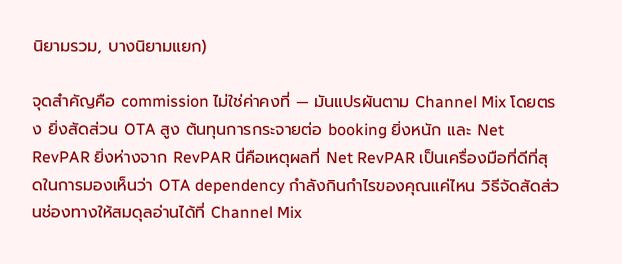นิยามรวม, บางนิยามแยก)

จุดสำคัญคือ commission ไม่ใช่ค่าคงที่ — มันแปรผันตาม Channel Mix โดยตรง ยิ่งสัดส่วน OTA สูง ต้นทุนการกระจายต่อ booking ยิ่งหนัก และ Net RevPAR ยิ่งห่างจาก RevPAR นี่คือเหตุผลที่ Net RevPAR เป็นเครื่องมือที่ดีที่สุดในการมองเห็นว่า OTA dependency กำลังกินกำไรของคุณแค่ไหน วิธีจัดสัดส่วนช่องทางให้สมดุลอ่านได้ที่ Channel Mix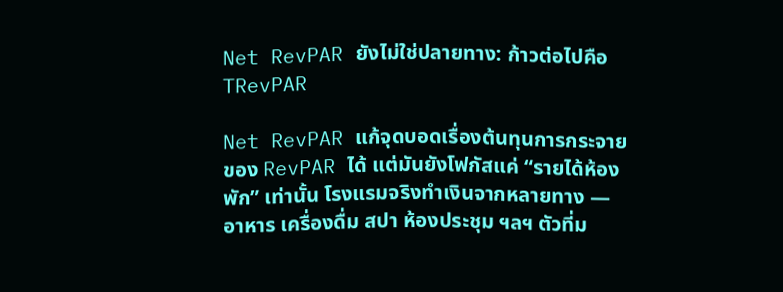Net RevPAR ยังไม่ใช่ปลายทาง: ก้าวต่อไปคือ TRevPAR

Net RevPAR แก้จุดบอดเรื่องต้นทุนการกระจายของ RevPAR ได้ แต่มันยังโฟกัสแค่ “รายได้ห้องพัก” เท่านั้น โรงแรมจริงทำเงินจากหลายทาง — อาหาร เครื่องดื่ม สปา ห้องประชุม ฯลฯ ตัวที่ม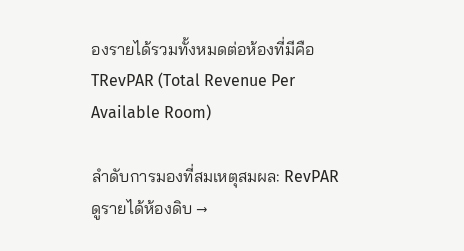องรายได้รวมทั้งหมดต่อห้องที่มีคือ TRevPAR (Total Revenue Per Available Room)

ลำดับการมองที่สมเหตุสมผล: RevPAR ดูรายได้ห้องดิบ →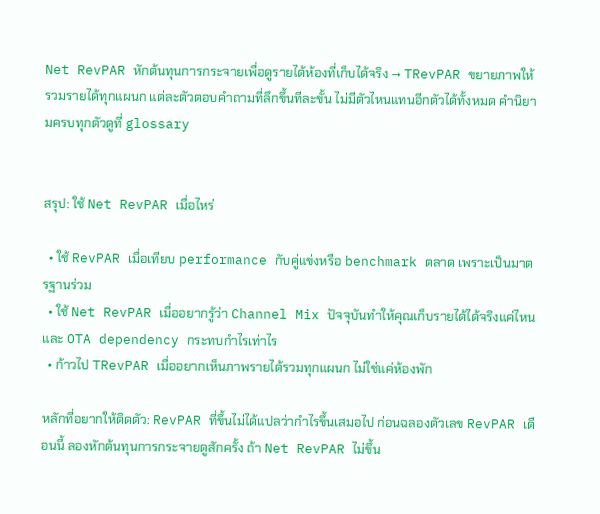Net RevPAR หักต้นทุนการกระจายเพื่อดูรายได้ห้องที่เก็บได้จริง → TRevPAR ขยายภาพให้รวมรายได้ทุกแผนก แต่ละตัวตอบคำถามที่ลึกขึ้นทีละขั้น ไม่มีตัวไหนแทนอีกตัวได้ทั้งหมด คำนิยามครบทุกตัวดูที่ glossary


สรุป: ใช้ Net RevPAR เมื่อไหร่

  • ใช้ RevPAR เมื่อเทียบ performance กับคู่แข่งหรือ benchmark ตลาด เพราะเป็นมาตรฐานร่วม
  • ใช้ Net RevPAR เมื่ออยากรู้ว่า Channel Mix ปัจจุบันทำให้คุณเก็บรายได้ได้จริงแค่ไหน และ OTA dependency กระทบกำไรเท่าไร
  • ก้าวไป TRevPAR เมื่ออยากเห็นภาพรายได้รวมทุกแผนก ไม่ใช่แค่ห้องพัก

หลักที่อยากให้ติดตัว: RevPAR ที่ขึ้นไม่ได้แปลว่ากำไรขึ้นเสมอไป ก่อนฉลองตัวเลข RevPAR เดือนนี้ ลองหักต้นทุนการกระจายดูสักครั้ง ถ้า Net RevPAR ไม่ขึ้น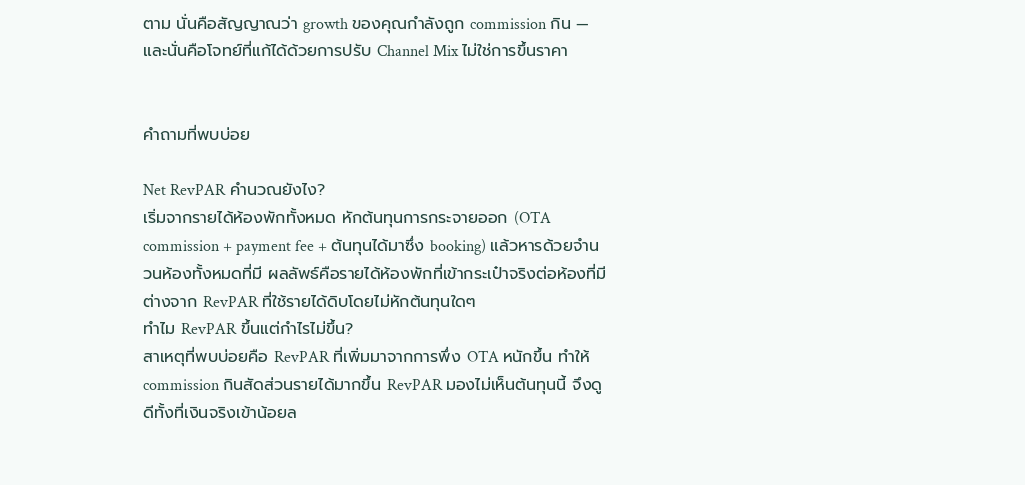ตาม นั่นคือสัญญาณว่า growth ของคุณกำลังถูก commission กิน — และนั่นคือโจทย์ที่แก้ได้ด้วยการปรับ Channel Mix ไม่ใช่การขึ้นราคา


คำถามที่พบบ่อย

Net RevPAR คำนวณยังไง?
เริ่มจากรายได้ห้องพักทั้งหมด หักต้นทุนการกระจายออก (OTA commission + payment fee + ต้นทุนได้มาซึ่ง booking) แล้วหารด้วยจำนวนห้องทั้งหมดที่มี ผลลัพธ์คือรายได้ห้องพักที่เข้ากระเป๋าจริงต่อห้องที่มี ต่างจาก RevPAR ที่ใช้รายได้ดิบโดยไม่หักต้นทุนใดๆ
ทำไม RevPAR ขึ้นแต่กำไรไม่ขึ้น?
สาเหตุที่พบบ่อยคือ RevPAR ที่เพิ่มมาจากการพึ่ง OTA หนักขึ้น ทำให้ commission กินสัดส่วนรายได้มากขึ้น RevPAR มองไม่เห็นต้นทุนนี้ จึงดูดีทั้งที่เงินจริงเข้าน้อยล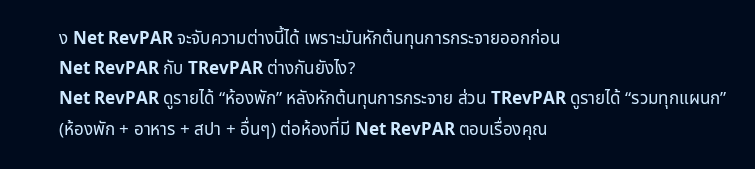ง Net RevPAR จะจับความต่างนี้ได้ เพราะมันหักต้นทุนการกระจายออกก่อน
Net RevPAR กับ TRevPAR ต่างกันยังไง?
Net RevPAR ดูรายได้ “ห้องพัก” หลังหักต้นทุนการกระจาย ส่วน TRevPAR ดูรายได้ “รวมทุกแผนก” (ห้องพัก + อาหาร + สปา + อื่นๆ) ต่อห้องที่มี Net RevPAR ตอบเรื่องคุณ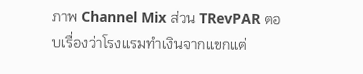ภาพ Channel Mix ส่วน TRevPAR ตอบเรื่องว่าโรงแรมทำเงินจากแขกแต่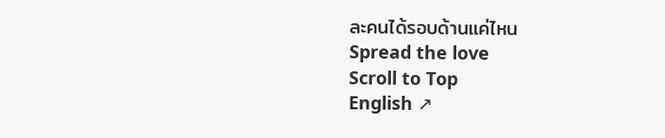ละคนได้รอบด้านแค่ไหน
Spread the love
Scroll to Top
English ↗